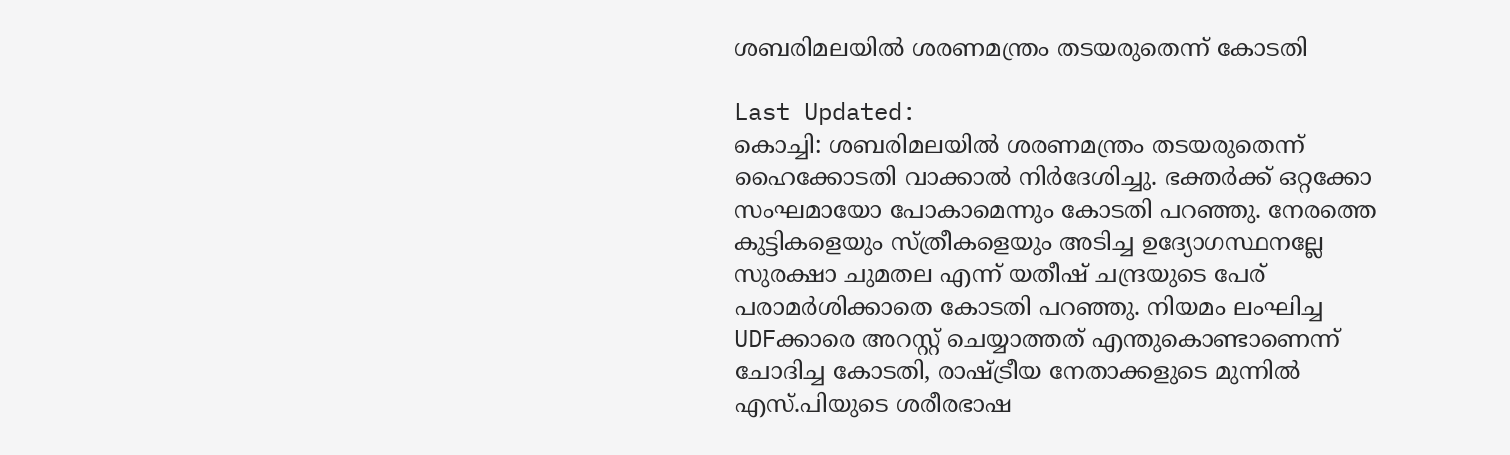ശബരിമലയിൽ ശരണമന്ത്രം തടയരുതെന്ന് കോടതി

Last Updated:
കൊച്ചി: ശബരിമലയിൽ ശരണമന്ത്രം തടയരുതെന്ന് ഹൈക്കോടതി വാക്കാൽ നിർദേശിച്ചു. ഭക്തർക്ക് ഒറ്റക്കോ സംഘമായോ പോകാമെന്നും കോടതി പറഞ്ഞു. നേരത്തെ കുട്ടികളെയും സ്ത്രീകളെയും അടിച്ച ഉദ്യോഗസ്ഥനല്ലേ സുരക്ഷാ ചുമതല എന്ന് യതീഷ് ചന്ദ്രയുടെ പേര് പരാമർശിക്കാതെ കോടതി പറഞ്ഞു. നിയമം ലംഘിച്ച UDFക്കാരെ അറസ്റ്റ് ചെയ്യാത്തത് എന്തുകൊണ്ടാണെന്ന് ചോദിച്ച കോടതി, രാഷ്ട്രീയ നേതാക്കളുടെ മുന്നിൽ എസ്.പിയുടെ ശരീരഭാഷ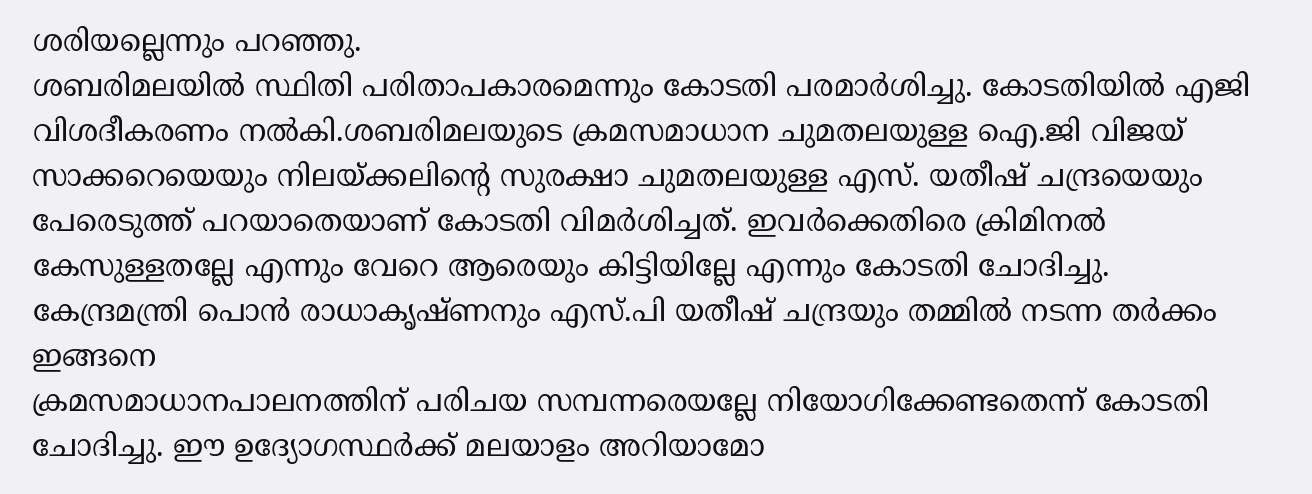ശരിയല്ലെന്നും പറഞ്ഞു.
ശബരിമലയിൽ സ്ഥിതി പരിതാപകാരമെന്നും കോടതി പരമാർശിച്ചു. കോടതിയിൽ എജി വിശദീകരണം നൽകി.ശബരിമലയുടെ ക്രമസമാധാന ചുമതലയുള്ള ഐ.ജി വിജയ് സാക്കറെയെയും നിലയ്ക്കലിന്‍റെ സുരക്ഷാ ചുമതലയുള്ള എസ്. യതീഷ് ചന്ദ്രയെയും പേരെടുത്ത് പറയാതെയാണ് കോടതി വിമർശിച്ചത്. ഇവർക്കെതിരെ ക്രിമിനൽ കേസുള്ളതല്ലേ എന്നും വേറെ ആരെയും കിട്ടിയില്ലേ എന്നും കോടതി ചോദിച്ചു.
കേന്ദ്രമന്ത്രി പൊൻ രാധാകൃഷ്ണനും എസ്.പി യതീഷ് ചന്ദ്രയും തമ്മിൽ നടന്ന തർക്കം ഇങ്ങനെ
ക്രമസമാധാനപാലനത്തിന് പരിചയ സമ്പന്നരെയല്ലേ നിയോഗിക്കേ‌ണ്ടതെന്ന് കോടതി ചോദിച്ചു. ഈ ഉദ്യോഗസ്ഥർക്ക് മലയാളം അറിയാമോ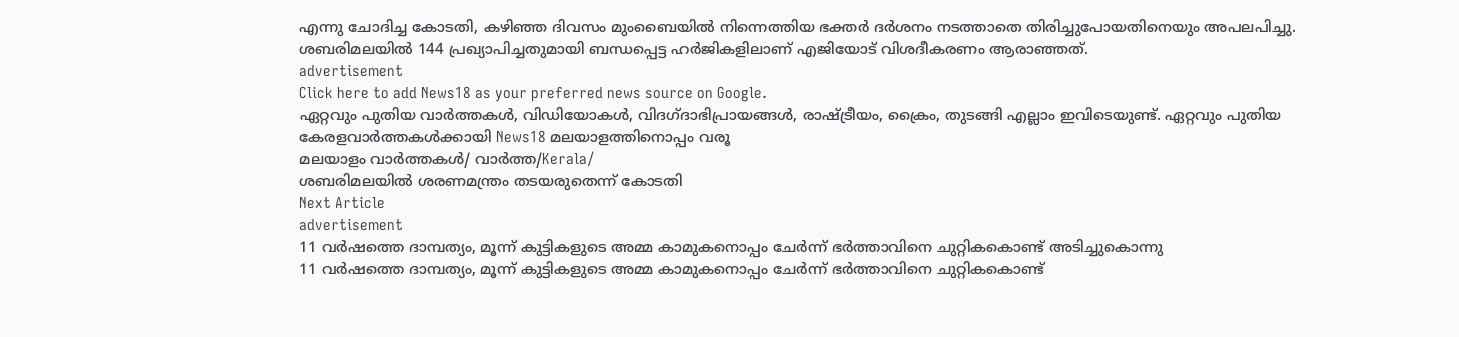എന്നു ചോദിച്ച കോടതി, കഴിഞ്ഞ ദിവസം മുംബൈയിൽ നിന്നെത്തിയ ഭക്തർ ദർശനം നടത്താതെ തിരിച്ചുപോയതിനെയും അപലപിച്ചു. ശബരിമലയിൽ 144 പ്രഖ്യാപിച്ചതുമായി ബന്ധപ്പെട്ട ഹർജികളിലാണ് എജിയോട് വിശദീകരണം ആരാഞ്ഞത്.
advertisement
Click here to add News18 as your preferred news source on Google.
ഏറ്റവും പുതിയ വാർത്തകൾ, വിഡിയോകൾ, വിദഗ്ദാഭിപ്രായങ്ങൾ, രാഷ്ട്രീയം, ക്രൈം, തുടങ്ങി എല്ലാം ഇവിടെയുണ്ട്. ഏറ്റവും പുതിയ കേരളവാർത്തകൾക്കായി News18 മലയാളത്തിനൊപ്പം വരൂ
മലയാളം വാർത്തകൾ/ വാർത്ത/Kerala/
ശബരിമലയിൽ ശരണമന്ത്രം തടയരുതെന്ന് കോടതി
Next Article
advertisement
11 വർഷത്തെ ദാമ്പത്യം, മൂന്ന് കുട്ടികളുടെ അമ്മ കാമുകനൊപ്പം ചേർന്ന് ഭർത്താവിനെ ചുറ്റികകൊണ്ട് അടിച്ചുകൊന്നു
11 വർഷത്തെ ദാമ്പത്യം, മൂന്ന് കുട്ടികളുടെ അമ്മ കാമുകനൊപ്പം ചേർന്ന് ഭർത്താവിനെ ചുറ്റികകൊണ്ട്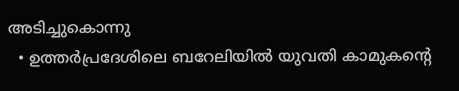അടിച്ചുകൊന്നു
  • ഉത്തർപ്രദേശിലെ ബറേലിയിൽ യുവതി കാമുകന്റെ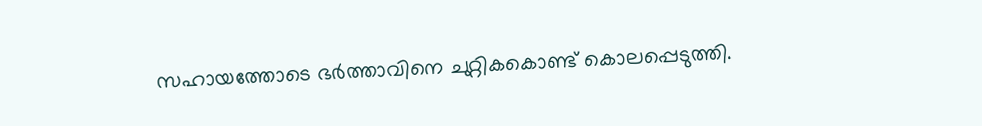സഹായത്തോടെ ഭർത്താവിനെ ചുറ്റികകൊണ്ട് കൊലപ്പെടുത്തി.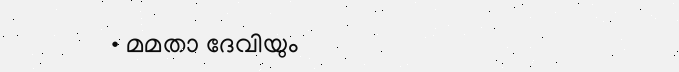• മമതാ ദേവിയും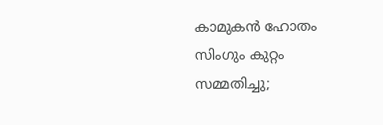കാമുകൻ ഹോതം സിംഗും കുറ്റം സമ്മതിച്ചു;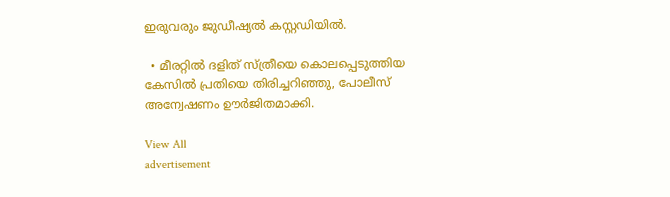ഇരുവരും ജുഡീഷ്യൽ കസ്റ്റഡിയിൽ.

  • മീരറ്റിൽ ദളിത് സ്ത്രീയെ കൊലപ്പെടുത്തിയ കേസിൽ പ്രതിയെ തിരിച്ചറിഞ്ഞു, പോലീസ് അന്വേഷണം ഊർജിതമാക്കി.

View All
advertisement